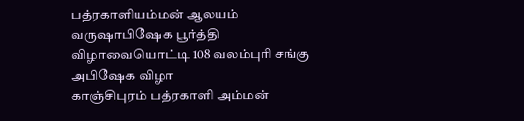பத்ரகாளியம்மன் ஆலயம் வருஷாபிஷேக பூர்த்தி விழாவையொட்டி 108 வலம்புரி சங்கு அபிஷேக விழா
காஞ்சிபுரம் பத்ரகாளி அம்மன்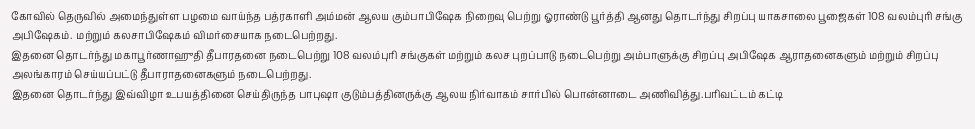கோவில் தெருவில் அமைந்துள்ள பழமை வாய்ந்த பத்ரகாளி அம்மன் ஆலய கும்பாபிஷேக நிறைவு பெற்று ஓராண்டு பூர்த்தி ஆனது தொடர்ந்து சிறப்பு யாகசாலை பூஜைகள் 108 வலம்புரி சங்கு அபிஷேகம். மற்றும் கலசாபிஷேகம் விமர்சையாக நடைபெற்றது.
இதனை தொடர்ந்து மகாபூர்ணாஹுதி தீபாரதனை நடைபெற்று 108 வலம்புரி சங்குகள் மற்றும் கலச புறப்பாடு நடைபெற்று அம்பாளுக்கு சிறப்பு அபிஷேக ஆராதனைகளும் மற்றும் சிறப்பு அலங்காரம் செய்யப்பட்டு தீபாராதனைகளும் நடைபெற்றது.
இதனை தொடர்ந்து இவ்விழா உபயத்தினை செய்திருந்த பாபுஷா குடும்பத்தினருக்கு ஆலய நிர்வாகம் சார்பில் பொன்னாடை அணிவித்து.பரிவட்டம் கட்டி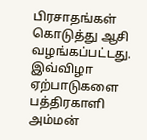பிரசாதங்கள் கொடுத்து ஆசி வழங்கப்பட்டது.
இவ்விழா ஏற்பாடுகளை பத்திரகாளி அம்மன்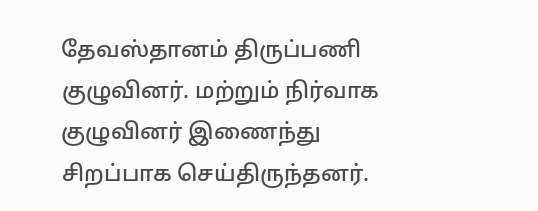தேவஸ்தானம் திருப்பணி குழுவினர். மற்றும் நிர்வாக குழுவினர் இணைந்து சிறப்பாக செய்திருந்தனர்.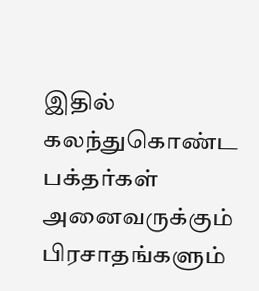இதில் கலந்துகொண்ட பக்தர்கள் அனைவருக்கும் பிரசாதங்களும்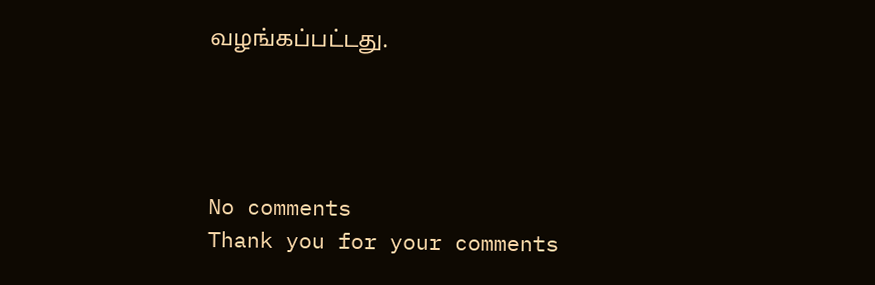வழங்கப்பட்டது.




No comments
Thank you for your comments